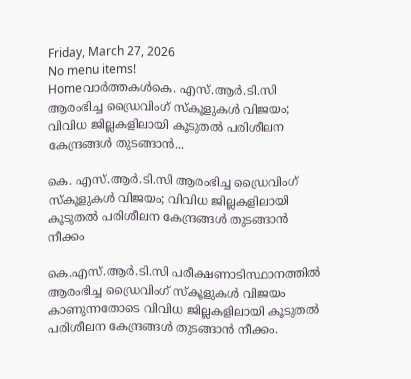Friday, March 27, 2026
No menu items!
Homeവാർത്തകൾകെ. എസ്.ആര്‍.ടി.സി ആരംഭിച്ച ഡ്രൈവിംഗ് സ്‌കൂളുകള്‍ വിജയം; വിവിധ ജില്ലകളിലായി കൂടുതല്‍ പരിശീലന കേന്ദ്രങ്ങള്‍ തുടങ്ങാന്‍...

കെ. എസ്.ആര്‍.ടി.സി ആരംഭിച്ച ഡ്രൈവിംഗ് സ്‌കൂളുകള്‍ വിജയം; വിവിധ ജില്ലകളിലായി കൂടുതല്‍ പരിശീലന കേന്ദ്രങ്ങള്‍ തുടങ്ങാന്‍ നീക്കം

കെ.എസ്.ആര്‍.ടി.സി പരീക്ഷണാടിസ്ഥാനത്തില്‍ ആരംഭിച്ച ഡ്രൈവിംഗ് സ്‌കൂളുകള്‍ വിജയം കാണുന്നതോടെ വിവിധ ജില്ലകളിലായി കൂടുതല്‍ പരിശീലന കേന്ദ്രങ്ങള്‍ തുടങ്ങാന്‍ നീക്കം.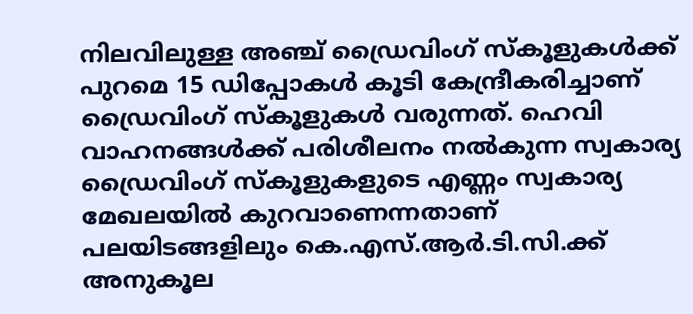നിലവിലുള്ള അഞ്ച് ഡ്രൈവിംഗ് സ്‌കൂളുകള്‍ക്ക് പുറമെ 15 ഡിപ്പോകള്‍ കൂടി കേന്ദ്രീകരിച്ചാണ് ഡ്രൈവിംഗ് സ്‌കൂളുകള്‍ വരുന്നത്. ഹെവി വാഹനങ്ങള്‍ക്ക് പരിശീലനം നല്‍കുന്ന സ്വകാര്യ ഡ്രൈവിംഗ് സ്‌കൂളുകളുടെ എണ്ണം സ്വകാര്യ മേഖലയില്‍ കുറവാണെന്നതാണ് പലയിടങ്ങളിലും കെ.എസ്.ആര്‍.ടി.സി.ക്ക് അനുകൂല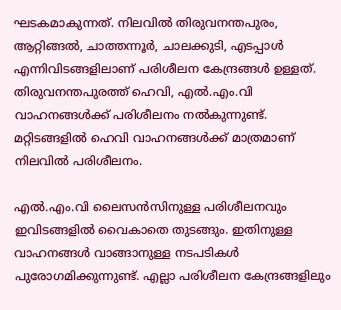ഘടകമാകുന്നത്. നിലവില്‍ തിരുവനന്തപുരം, ആറ്റിങ്ങല്‍, ചാത്തന്നൂര്‍, ചാലക്കുടി, എടപ്പാള്‍ എന്നിവിടങ്ങളിലാണ് പരിശീലന കേന്ദ്രങ്ങള്‍ ഉള്ളത്. തിരുവനന്തപുരത്ത് ഹെവി, എല്‍.എം.വി വാഹനങ്ങള്‍ക്ക് പരിശീലനം നല്‍കുന്നുണ്ട്. മറ്റിടങ്ങളില്‍ ഹെവി വാഹനങ്ങള്‍ക്ക് മാത്രമാണ് നിലവില്‍ പരിശീലനം.

എല്‍.എം.വി ലൈസന്‍സിനുള്ള പരിശീലനവും ഇവിടങ്ങളില്‍ വൈകാതെ തുടങ്ങും. ഇതിനുള്ള വാഹനങ്ങള്‍ വാങ്ങാനുള്ള നടപടികള്‍ പുരോഗമിക്കുന്നുണ്ട്. എല്ലാ പരിശീലന കേന്ദ്രങ്ങളിലും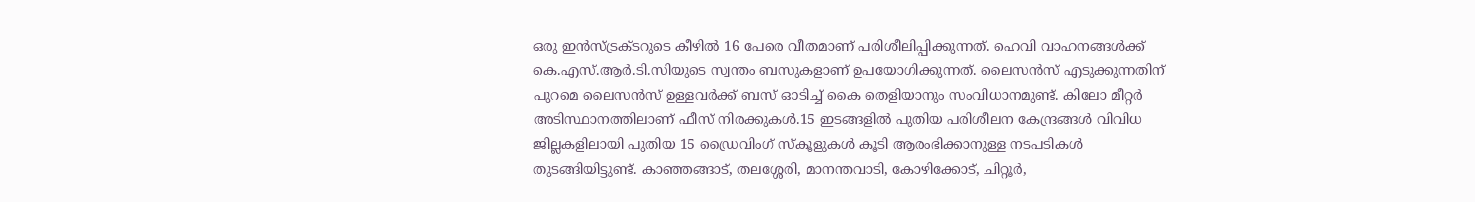ഒരു ഇന്‍സ്ട്രക്ടറുടെ കീഴില്‍ 16 പേരെ വീതമാണ് പരിശീലിപ്പിക്കുന്നത്. ഹെവി വാഹനങ്ങള്‍ക്ക് കെ.എസ്.ആര്‍.ടി.സിയുടെ സ്വന്തം ബസുകളാണ് ഉപയോഗിക്കുന്നത്. ലൈസന്‍സ് എടുക്കുന്നതിന് പുറമെ ലൈസന്‍സ് ഉള്ളവര്‍ക്ക് ബസ് ഓടിച്ച് കൈ തെളിയാനും സംവിധാനമുണ്ട്. കിലോ മീറ്റര്‍ അടിസ്ഥാനത്തിലാണ് ഫീസ് നിരക്കുകള്‍.15 ഇടങ്ങളില്‍ പുതിയ പരിശീലന കേന്ദ്രങ്ങള്‍ വിവിധ ജില്ലകളിലായി പുതിയ 15 ഡ്രൈവിംഗ് സ്‌കൂളുകള്‍ കൂടി ആരംഭിക്കാനുള്ള നടപടികള്‍ തുടങ്ങിയിട്ടുണ്ട്. കാഞ്ഞങ്ങാട്, തലശ്ശേരി, മാനന്തവാടി, കോഴിക്കോട്, ചിറ്റൂര്‍,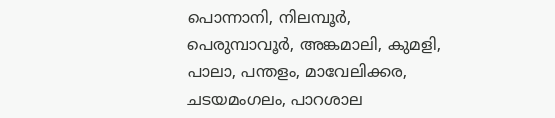പൊന്നാനി, നിലമ്പൂര്‍, പെരുമ്പാവൂര്‍, അങ്കമാലി, കുമളി, പാലാ, പന്തളം, മാവേലിക്കര, ചടയമംഗലം, പാറശാല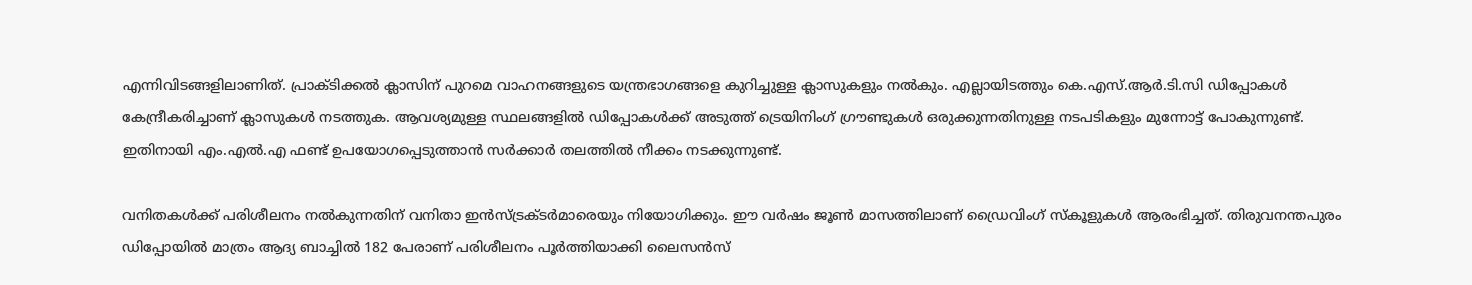എന്നിവിടങ്ങളിലാണിത്. പ്രാക്ടിക്കല്‍ ക്ലാസിന് പുറമെ വാഹനങ്ങളുടെ യന്ത്രഭാഗങ്ങളെ കുറിച്ചുള്ള ക്ലാസുകളും നല്‍കും. എല്ലായിടത്തും കെ.എസ്.ആര്‍.ടി.സി ഡിപ്പോകള്‍ കേന്ദ്രീകരിച്ചാണ് ക്ലാസുകള്‍ നടത്തുക. ആവശ്യമുള്ള സ്ഥലങ്ങളില്‍ ഡിപ്പോകള്‍ക്ക് അടുത്ത് ട്രെയിനിംഗ് ഗ്രൗണ്ടുകള്‍ ഒരുക്കുന്നതിനുള്ള നടപടികളും മുന്നോട്ട് പോകുന്നുണ്ട്. ഇതിനായി എം.എല്‍.എ ഫണ്ട് ഉപയോഗപ്പെടുത്താന്‍ സര്‍ക്കാര്‍ തലത്തില്‍ നീക്കം നടക്കുന്നുണ്ട്.

വനിതകള്‍ക്ക് പരിശീലനം നല്‍കുന്നതിന് വനിതാ ഇന്‍സ്ട്രക്ടര്‍മാരെയും നിയോഗിക്കും. ഈ വര്‍ഷം ജൂണ്‍ മാസത്തിലാണ് ഡ്രൈവിംഗ് സ്‌കൂളുകള്‍ ആരംഭിച്ചത്. തിരുവനന്തപുരം ഡിപ്പോയില്‍ മാത്രം ആദ്യ ബാച്ചില്‍ 182 പേരാണ് പരിശീലനം പൂര്‍ത്തിയാക്കി ലൈസന്‍സ്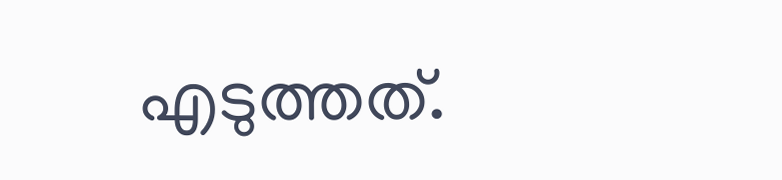എടുത്തത്.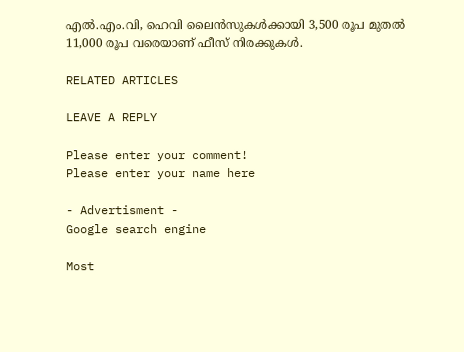എല്‍.എം.വി, ഹെവി ലൈന്‍സുകള്‍ക്കായി 3,500 രൂപ മുതല്‍ 11,000 രൂപ വരെയാണ് ഫീസ് നിരക്കുകള്‍.

RELATED ARTICLES

LEAVE A REPLY

Please enter your comment!
Please enter your name here

- Advertisment -
Google search engine

Most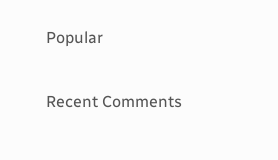Popular

Recent Comments